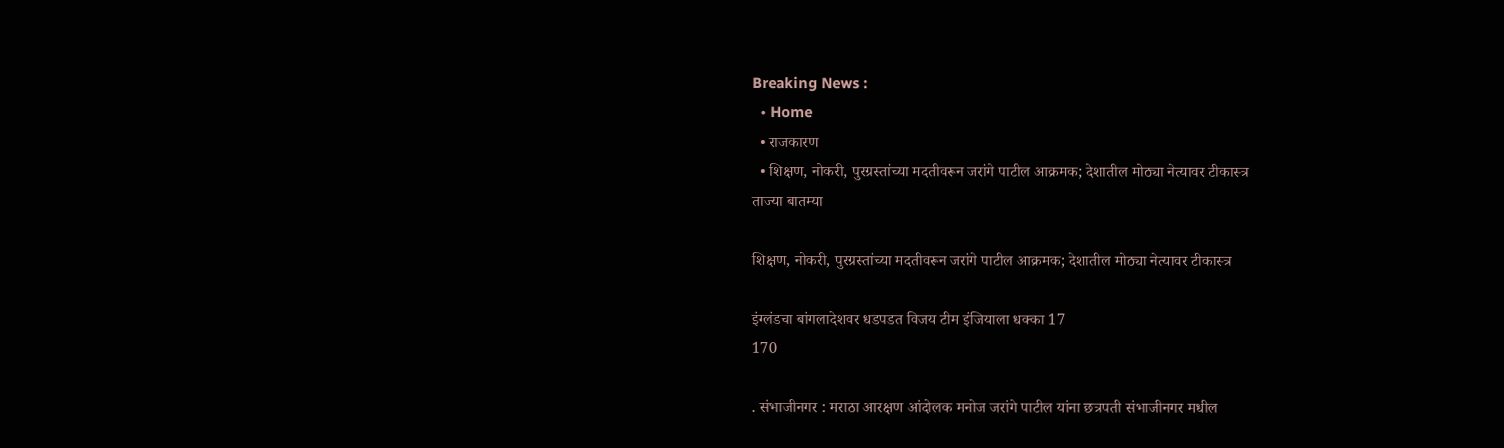Breaking News :
  • Home
  • राजकारण
  • शिक्षण, नोकरी, पुरग्रस्तांच्या मदतीवरून जरांगे पाटील आक्रमक; देशातील मोठ्या नेत्यावर टीकास्त्र
ताज्या बातम्या

शिक्षण, नोकरी, पुरग्रस्तांच्या मदतीवरून जरांगे पाटील आक्रमक; देशातील मोठ्या नेत्यावर टीकास्त्र

इंग्लंडचा बांगलादेशवर धडपडत विजय टीम इंजियाला धक्का 17
170

. संभाजीनगर : मराठा आरक्षण आंदोलक मनोज जरांगे पाटील यांना छत्रपती संभाजीनगर मधील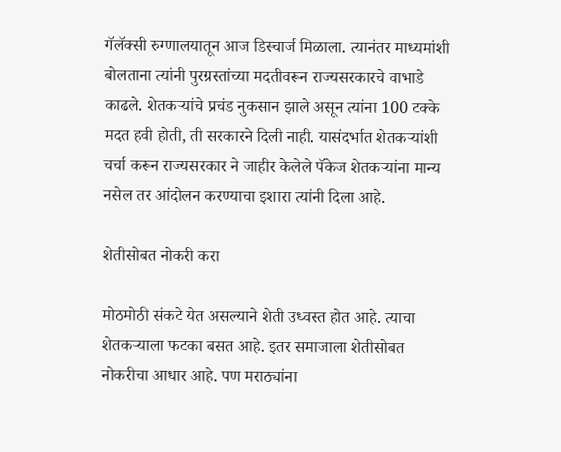गॅलॅक्सी रुग्णालयातून आज डिस्चार्ज मिळाला. त्यानंतर माध्यमांशी बोलताना त्यांनी पुरग्रस्तांच्या मदतीवरून राज्यसरकारचे वाभाडे काढले. शेतकऱ्यांचे प्रचंड नुकसान झाले असून त्यांना 100 टक्के मदत हवी होती, ती सरकारने दिली नाही. यासंदर्भात शेतकऱ्यांशी चर्चा करून राज्यसरकार ने जाहीर केलेले पॅकेज शेतकऱ्यांना मान्य नसेल तर आंदोलन करण्याचा इशारा त्यांनी दिला आहे.

शेतीसोबत नोकरी करा

मोठमोठी संकटे येत असल्याने शेती उध्वस्त होत आहे. त्याचा शेतकऱ्याला फटका बसत आहे. इतर समाजाला शेतीसोबत नोकरीचा आधार आहे. पण मराठ्यांना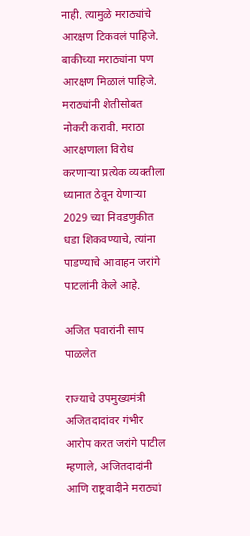नाही. त्यामुळे मराठ्यांचे आरक्षण टिकवलं पाहिजे. बाकीच्या मराठ्यांना पण आरक्षण मिळालं पाहिजे. मराठ्यांनी शेतीसोबत नोकरी करावी. मराठा आरक्षणाला विरोध करणाऱ्या प्रत्येक व्यक्तीला ध्यानात ठेवून येणाऱ्या 2029 च्या निवडणुकीत धडा शिकवण्याचे, त्यांना पाडण्याचे आवाहन जरांगे पाटलांनी केले आहे.

अजित पवारांनी साप पाळलेत

राज्याचे उपमुख्यमंत्री अजितदादांवर गंभीर आरोप करत जरांगे पाटील म्हणाले, अजितदादांनी आणि राष्ट्रवादीने मराठ्यां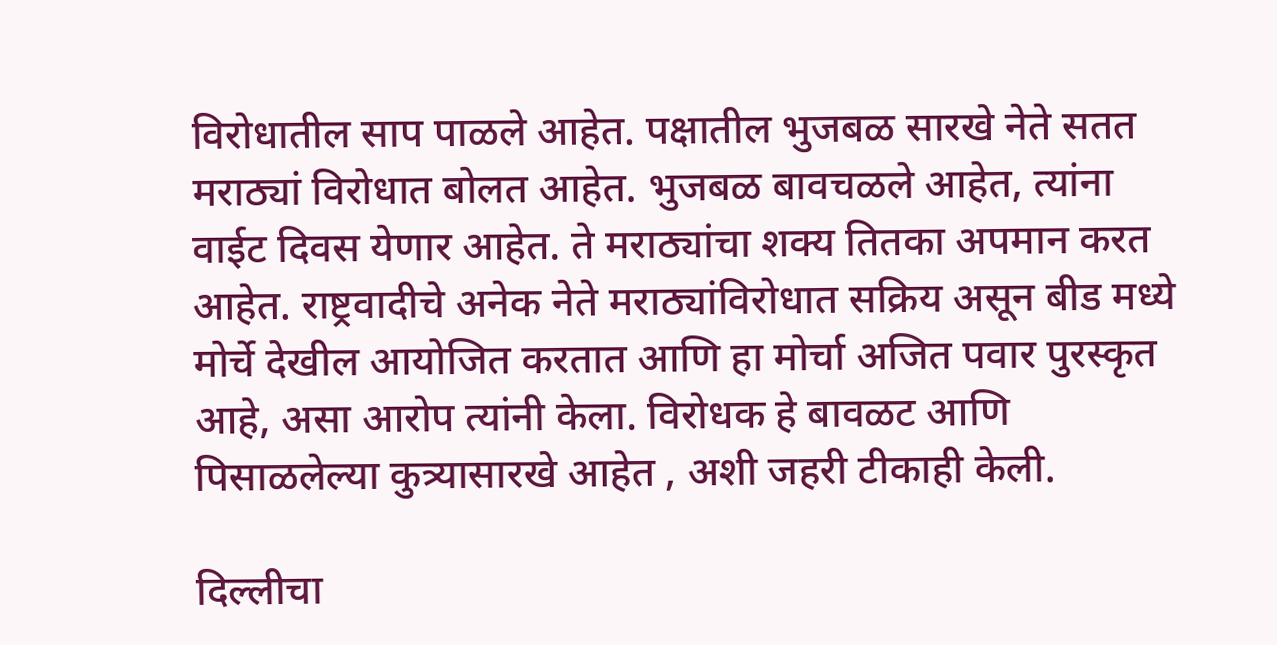विरोधातील साप पाळले आहेत. पक्षातील भुजबळ सारखे नेते सतत मराठ्यां विरोधात बोलत आहेत. भुजबळ बावचळले आहेत, त्यांना वाईट दिवस येणार आहेत. ते मराठ्यांचा शक्य तितका अपमान करत आहेत. राष्ट्रवादीचे अनेक नेते मराठ्यांविरोधात सक्रिय असून बीड मध्ये मोर्चे देखील आयोजित करतात आणि हा मोर्चा अजित पवार पुरस्कृत आहे, असा आरोप त्यांनी केला. विरोधक हे बावळट आणि पिसाळलेल्या कुत्र्यासारखे आहेत , अशी जहरी टीकाही केली.

दिल्लीचा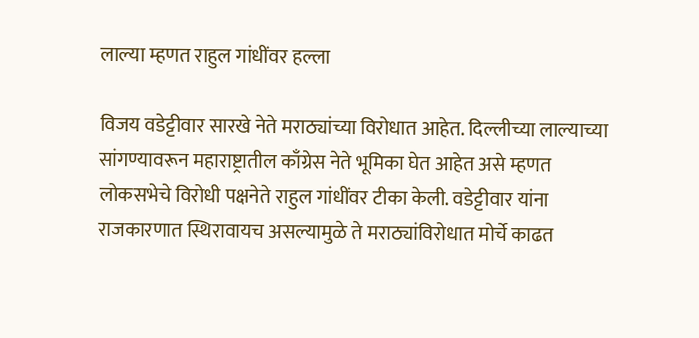लाल्या म्हणत राहुल गांधींवर हल्ला

विजय वडेट्टीवार सारखे नेते मराठ्यांच्या विरोधात आहेत. दिल्लीच्या लाल्याच्या सांगण्यावरून महाराष्ट्रातील काँग्रेस नेते भूमिका घेत आहेत असे म्हणत लोकसभेचे विरोधी पक्षनेते राहुल गांधींवर टीका केली. वडेट्टीवार यांना राजकारणात स्थिरावायच असल्यामुळे ते मराठ्यांविरोधात मोर्चे काढत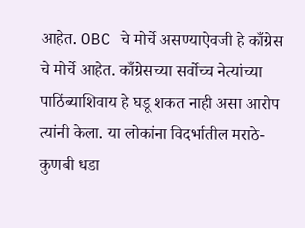आहेत. OBC चे मोर्चे असण्याऐवजी हे काँग्रेस चे मोर्चे आहेत. काँग्रेसच्या सर्वोच्च नेत्यांच्या पाठिंब्याशिवाय हे घडू शकत नाही असा आरोप त्यांनी केला. या लोकांना विदर्भातील मराठे-कुणबी धडा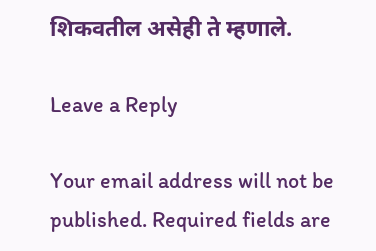शिकवतील असेही ते म्हणाले.

Leave a Reply

Your email address will not be published. Required fields are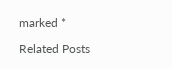marked *

Related Posts